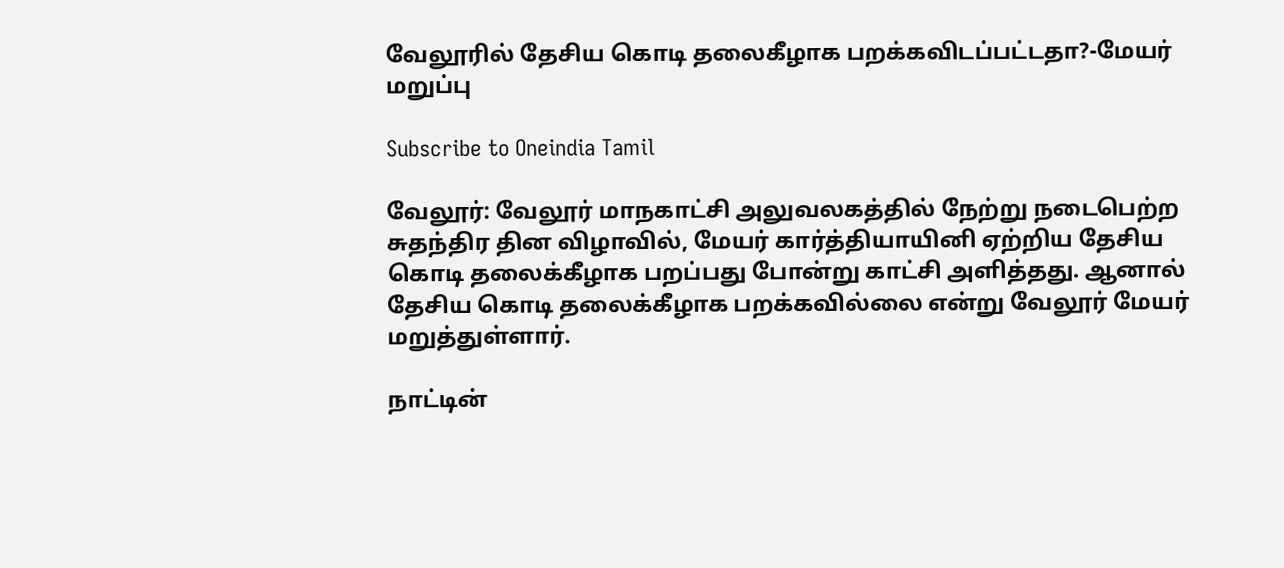வேலூரில் தேசிய கொடி தலைகீழாக பறக்கவிடப்பட்டதா?-மேயர் மறுப்பு

Subscribe to Oneindia Tamil

வேலூர்: வேலூர் மாநகாட்சி அலுவலகத்தில் நேற்று நடைபெற்ற சுதந்திர தின விழாவில், மேயர் கார்த்தியாயினி ஏற்றிய தேசிய கொடி தலைக்கீழாக பறப்பது போன்று காட்சி அளித்தது. ஆனால் தேசிய கொடி தலைக்கீழாக பறக்கவில்லை என்று வேலூர் மேயர் மறுத்துள்ளார்.

நாட்டின்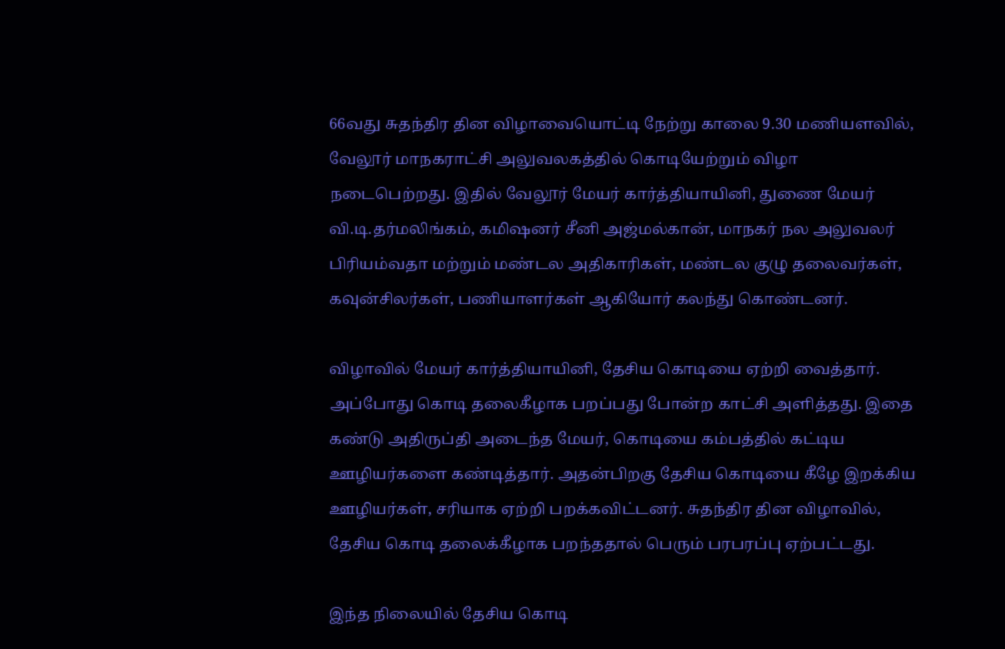66வது சுதந்திர தின விழாவையொட்டி நேற்று காலை 9.30 மணியளவில், வேலூர் மாநகராட்சி அலுவலகத்தில் கொடியேற்றும் விழா நடைபெற்றது. இதில் வேலூர் மேயர் கார்த்தியாயினி, துணை மேயர் வி.டி.தர்மலிங்கம், கமிஷனர் சீனி அஜ்மல்கான், மாநகர் நல அலுவலர் பிரியம்வதா மற்றும் மண்டல அதிகாரிகள், மண்டல குழு தலைவர்கள், கவுன்சிலர்கள், பணியாளர்கள் ஆகியோர் கலந்து கொண்டனர்.

விழாவில் மேயர் கார்த்தியாயினி, தேசிய கொடியை ஏற்றி வைத்தார். அப்போது கொடி தலைகீழாக பறப்பது போன்ற காட்சி அளித்தது. இதை கண்டு அதிருப்தி அடைந்த மேயர், கொடியை கம்பத்தில் கட்டிய ஊழியர்களை கண்டித்தார். அதன்பிறகு தேசிய கொடியை கீழே இறக்கிய ஊழியர்கள், சரியாக ஏற்றி பறக்கவிட்டனர். சுதந்திர தின விழாவில், தேசிய கொடி தலைக்கீழாக பறந்ததால் பெரும் பரபரப்பு ஏற்பட்டது.

இந்த நிலையில் தேசிய கொடி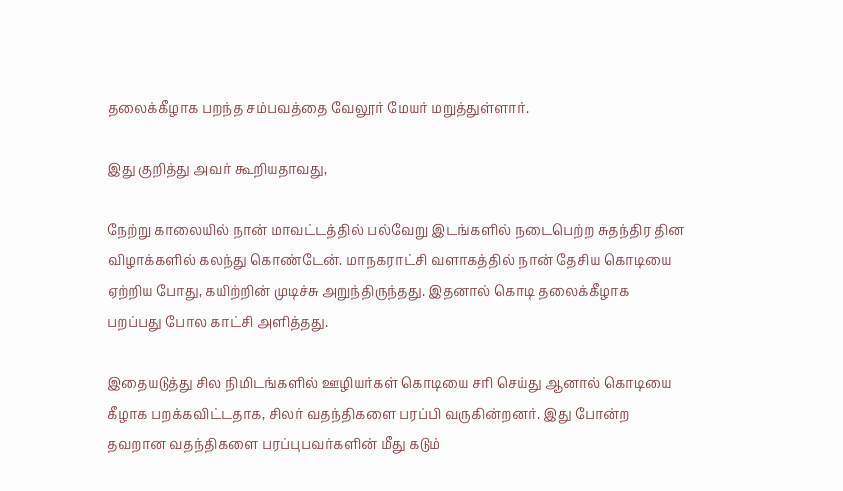தலைக்கீழாக பறந்த சம்பவத்தை வேலூர் மேயர் மறுத்துள்ளார்.

இது குறித்து அவர் கூறியதாவது,

நேற்று காலையில் நான் மாவட்டத்தில் பல்வேறு இடங்களில் நடைபெற்ற சுதந்திர தின விழாக்களில் கலந்து கொண்டேன். மாநகராட்சி வளாகத்தில் நான் தேசிய கொடியை ஏற்றிய போது, கயிற்றின் முடிச்சு அறுந்திருந்தது. இதனால் கொடி தலைக்கீழாக பறப்பது போல காட்சி அளித்தது.

இதையடுத்து சில நிமிடங்களில் ஊழியர்கள் கொடியை சரி செய்து ஆனால் கொடியை கீழாக பறக்கவிட்டதாக, சிலர் வதந்திகளை பரப்பி வருகின்றனர். இது போன்ற தவறான வதந்திகளை பரப்புபவர்களின் மீது கடும்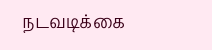நடவடிக்கை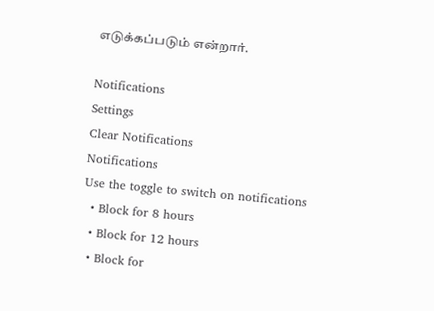எடுக்கப்படும் என்றார்.

Notifications
Settings
Clear Notifications
Notifications
Use the toggle to switch on notifications
  • Block for 8 hours
  • Block for 12 hours
  • Block for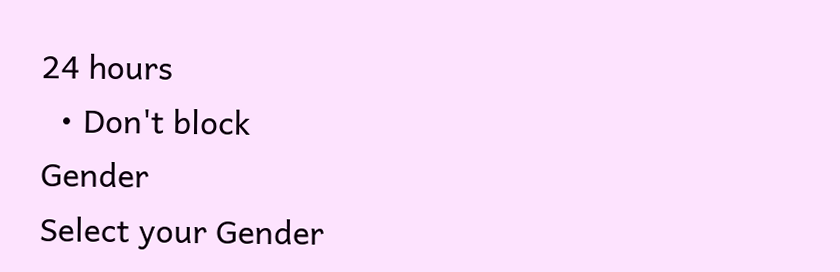24 hours
  • Don't block
Gender
Select your Gender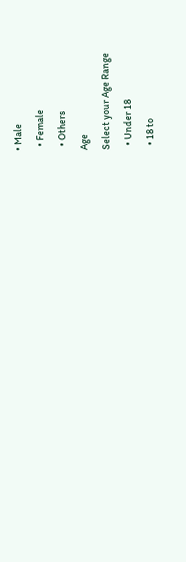• Male
  • Female
  • Others
Age
Select your Age Range
  • Under 18
  • 18 to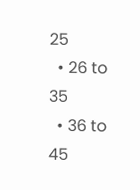25
  • 26 to 35
  • 36 to 45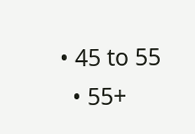• 45 to 55
  • 55+